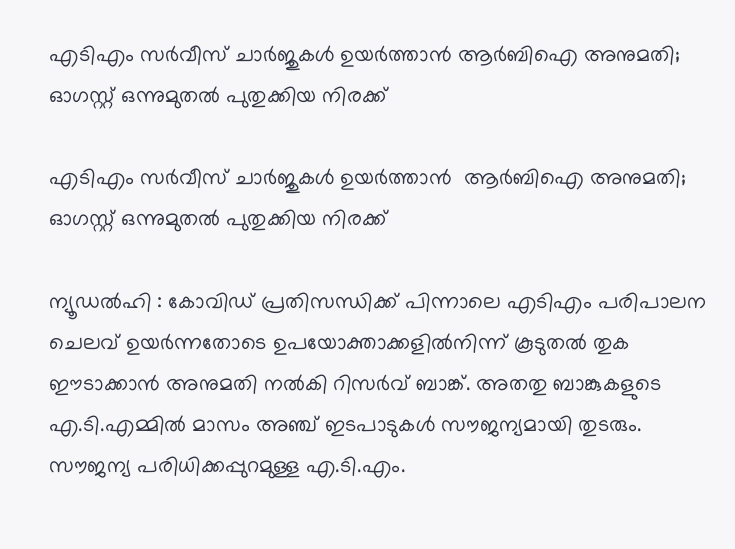എടിഎം സർവീസ് ചാർജുകൾ ഉയർത്താൻ ആർബിഐ അനുമതി; ഓഗസ്റ്റ് ഒന്നുമുതല്‍ പുതുക്കിയ നിരക്ക്

എടിഎം സർവീസ് ചാർജുകൾ ഉയർത്താൻ  ആർബിഐ അനുമതി; ഓഗസ്റ്റ് ഒന്നുമുതല്‍ പുതുക്കിയ നിരക്ക്

ന്യൂഡല്‍ഹി : കോവിഡ് പ്രതിസന്ധിക്ക് പിന്നാലെ എടിഎം പരിപാലന ചെലവ് ഉയര്‍ന്നതോടെ ഉപയോക്താക്കളില്‍നിന്ന് കൂടുതല്‍ തുക ഈടാക്കാന്‍ അനുമതി നൽകി റിസര്‍വ് ബാങ്ക്. അതതു ബാങ്കുകളുടെ എ.ടി.എമ്മില്‍ മാസം അഞ്ച് ഇടപാടുകള്‍ സൗജന്യമായി തുടരും. സൗജന്യ പരിധിക്കപ്പുറമുള്ള എ.ടി.എം.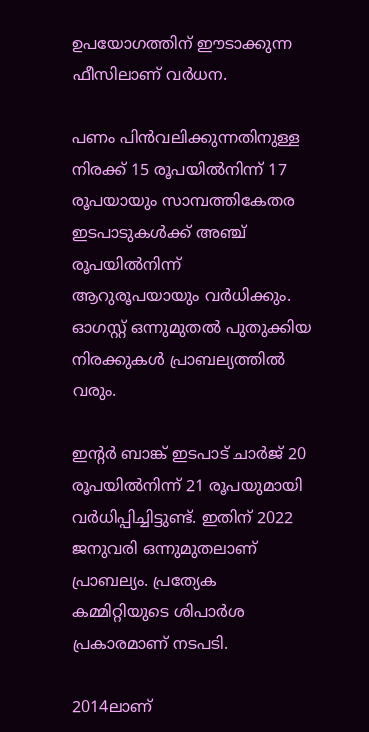ഉപയോഗത്തിന് ഈടാക്കുന്ന ഫീസിലാണ് വര്‍ധന.

പണം പിന്‍വലിക്കുന്നതിനുള്ള നിരക്ക് 15 രൂപയില്‍നിന്ന് 17 രൂപയായും സാമ്പത്തികേതര ഇടപാടുകള്‍ക്ക് അഞ്ച് രൂപയില്‍നിന്ന് ആറുരൂപയായും വര്‍ധിക്കും. ഓഗസ്റ്റ് ഒന്നുമുതല്‍ പുതുക്കിയ നിരക്കുകള്‍ പ്രാബല്യത്തില്‍ വരും.

ഇന്റര്‍ ബാങ്ക് ഇടപാട് ചാര്‍ജ് 20 രൂപയില്‍നിന്ന് 21 രൂപയുമായി വര്‍ധിപ്പിച്ചിട്ടുണ്ട്. ഇതിന് 2022 ജനുവരി ഒന്നുമുതലാണ് പ്രാബല്യം. പ്രത്യേക കമ്മിറ്റിയുടെ ശിപാര്‍ശ പ്രകാരമാണ് നടപടി.

2014ലാണ്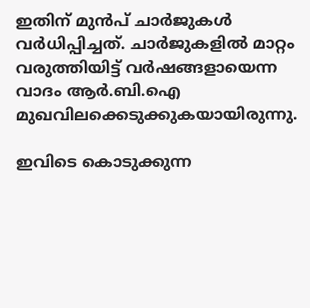ഇതിന് മുൻപ് ചാര്‍ജുകള്‍ വര്‍ധിപ്പിച്ചത്. ചാര്‍ജുകളില്‍ മാറ്റം വരുത്തിയിട്ട് വര്‍ഷങ്ങളായെന്ന വാദം ആര്‍.ബി.ഐ മുഖവിലക്കെടുക്കുകയായിരുന്നു.

ഇവിടെ കൊടുക്കുന്ന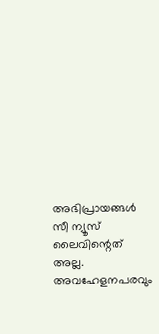അഭിപ്രായങ്ങള്‍ സീ ന്യൂസ് ലൈവിന്റെത് അല്ല. അവഹേളനപരവും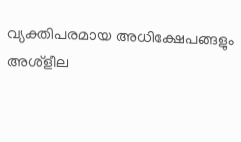വ്യക്തിപരമായ അധിക്ഷേപങ്ങളും അശ്‌ളീല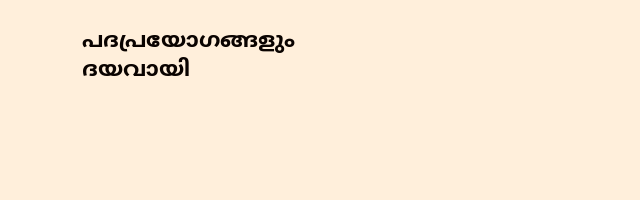പദപ്രയോഗങ്ങളും ദയവായി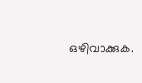ഒഴിവാക്കുക.